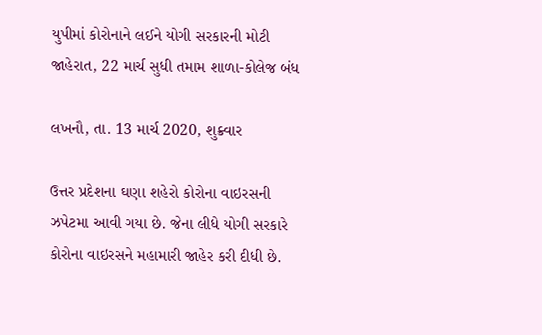યુપીમાં કોરોનાને લઈને યોગી સરકારની મોટી જાહેરાત, 22 માર્ચ સુધી તમામ શાળા-કોલેજ બંધ

લખનૌ, તા. 13 માર્ચ 2020, શુક્ર્વાર

ઉત્તર પ્રદેશના ઘણા શહેરો કોરોના વાઇરસની ઝપેટમા આવી ગયા છે. જેના લીધે યોગી સરકારે કોરોના વાઇરસને મહામારી જાહેર કરી દીધી છે.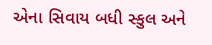એના સિવાય બધી સ્કુલ અને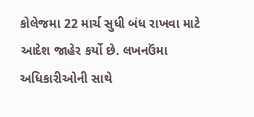કોલેજમા 22 માર્ચ સુધી બંધ રાખવા માટે આદેશ જાહેર કર્યો છે. લખનઉંમા અધિકારીઓની સાથે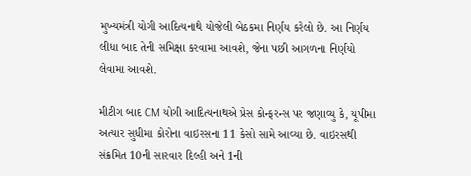મુખ્યમંત્રી યોગી આદિત્યનાથે યોજેલી બેઠકમા નિર્ણય કરેલો છે. આ નિર્ણય લીધા બાદ તેની સમિક્ષા કરવામા આવશે, જેના પછી આગળના નિર્ણયો લેવામા આવશે.

મીટીગ બાદ CM યોગી આદિત્યનાથએ પ્રેસ કોન્ફરન્સ પર જણાવ્યુ કે, યૂપીમા અત્યાર સુધીમા કોરોના વાઇરસના 11 કેસો સામે આવ્યા છે. વાઇરસથી સંક્રમિત 10ની સારવાર દિલ્હી અને 1ની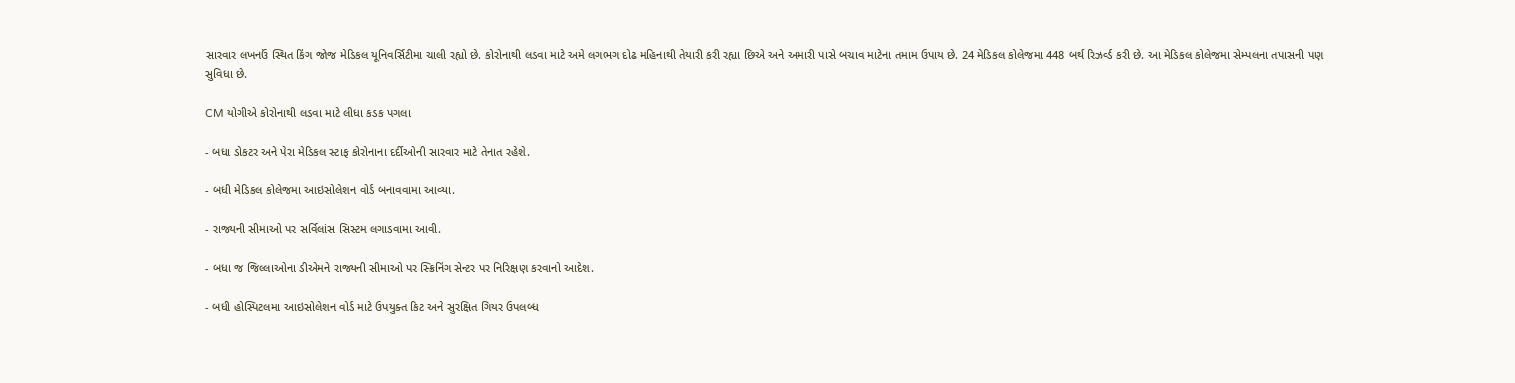સારવાર લખનઉં સ્થિત કિંગ જોજ મેડિકલ યૂનિવર્સિટીમા ચાલી રહ્યો છે. કોરોનાથી લડવા માટે અમે લગભગ દોઢ મહિનાથી તેયારી કરી રહ્યા છિએ અને અમારી પાસે બચાવ માટેના તમામ ઉપાય છે. 24 મેડિકલ કોલેજમા 448 બર્થ રિઝર્વ્ડ કરી છે. આ મેડિકલ કોલેજમા સેમ્પલના તપાસની પણ સુવિધા છે.

CM યોગીએ કોરોનાથી લડવા માટે લીધા કડક પગલા

- બધા ડોકટર અને પેરા મેડિકલ સ્ટાફ કોરોનાના દર્દીઓની સારવાર માટે તેનાત રહેશે.

- બધી મેડિકલ કોલેજમા આઇસોલેશન વોર્ડ બનાવવામા આવ્યા.

- રાજ્યની સીમાઓ પર સર્વિલાંસ સિસ્ટમ લગાડવામા આવી.

- બધા જ જિલ્લાઓના ડીએમને રાજ્યની સીમાઓ પર સ્ક્રિનિંગ સેન્ટર પર નિરિક્ષણ કરવાનો આદેશ.

- બધી હોસ્પિટલમા આઇસોલેશન વોર્ડ માટે ઉપયુક્ત કિટ અને સુરક્ષિત ગિયર ઉપલબ્ધ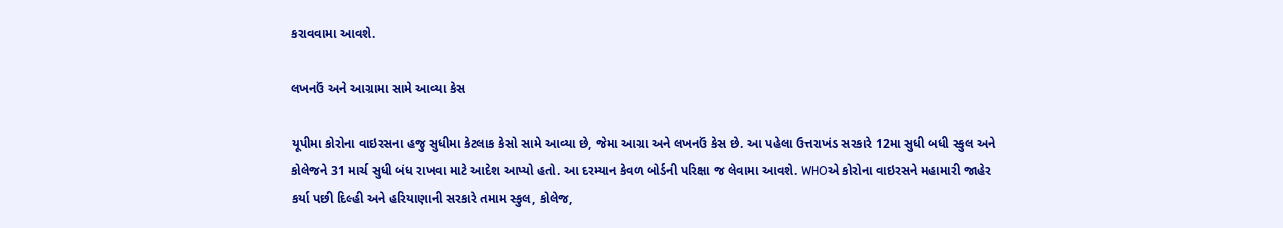કરાવવામા આવશે.

લખનઉં અને આગ્રામા સામે આવ્યા કેસ

યૂપીમા કોરોના વાઇરસના હજુ સુધીમા કેટલાક કેસો સામે આવ્યા છે, જેમા આગ્રા અને લખનઉં કેસ છે. આ પહેલા ઉત્તરાખંડ સરકારે 12મા સુધી બધી સ્કુલ અને કોલેજને 31 માર્ચ સુધી બંધ રાખવા માટે આદેશ આપ્યો હતો. આ દરમ્યાન કેવળ બોર્ડની પરિક્ષા જ લેવામા આવશે. WHOએ કોરોના વાઇરસને મહામારી જાહેર કર્યા પછી દિલ્હી અને હરિયાણાની સરકારે તમામ સ્કુલ, કોલેજ,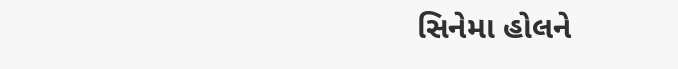સિનેમા હોલને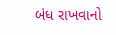બંધ રાખવાનો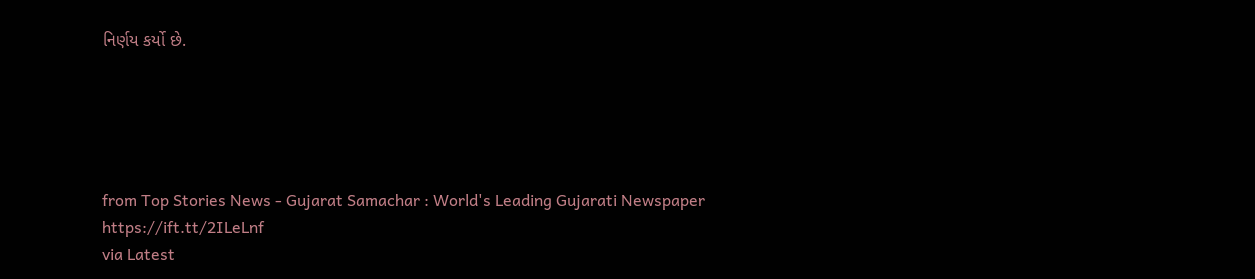નિર્ણય કર્યો છે.





from Top Stories News - Gujarat Samachar : World's Leading Gujarati Newspaper https://ift.tt/2ILeLnf
via Latest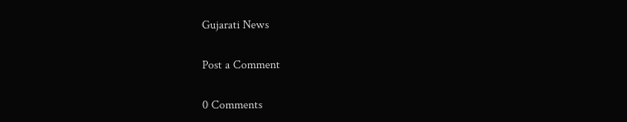Gujarati News

Post a Comment

0 Comments